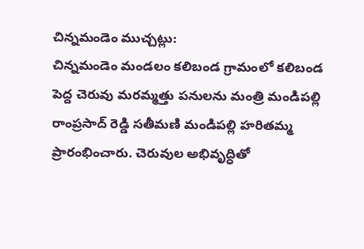చిన్నమండెం ముచ్చట్లు:
చిన్నమండెం మండలం కలిబండ గ్రామంలో కలిబండ పెద్ద చెరువు మరమ్మత్తు పనులను మంత్రి మండిపల్లి రాంప్రసాద్ రెడ్డి సతీమణి మండిపల్లి హరితమ్మ ప్రారంభించారు. చెరువుల అభివృద్ధితో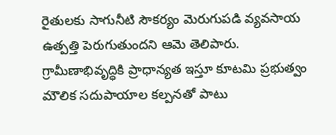రైతులకు సాగునీటి సౌకర్యం మెరుగుపడి వ్యవసాయ ఉత్పత్తి పెరుగుతుందని ఆమె తెలిపారు. గ్రామీణాభివృద్ధికి ప్రాధాన్యత ఇస్తూ కూటమి ప్రభుత్వం మౌలిక సదుపాయాల కల్పనతో పాటు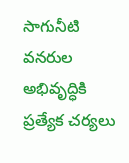సాగునీటి వనరుల అభివృద్ధికి ప్రత్యేక చర్యలు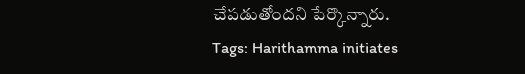చేపడుతోందని పేర్కొన్నారు.
Tags: Harithamma initiates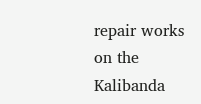repair works on the Kalibanda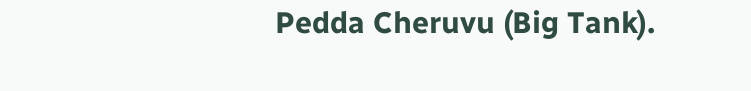Pedda Cheruvu (Big Tank).